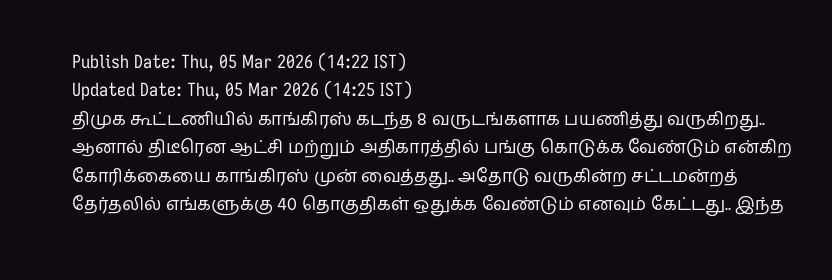Publish Date: Thu, 05 Mar 2026 (14:22 IST)
Updated Date: Thu, 05 Mar 2026 (14:25 IST)
திமுக கூட்டணியில் காங்கிரஸ் கடந்த 8 வருடங்களாக பயணித்து வருகிறது.. ஆனால் திடீரென ஆட்சி மற்றும் அதிகாரத்தில் பங்கு கொடுக்க வேண்டும் என்கிற கோரிக்கையை காங்கிரஸ் முன் வைத்தது.. அதோடு வருகின்ற சட்டமன்றத் தேர்தலில் எங்களுக்கு 40 தொகுதிகள் ஒதுக்க வேண்டும் எனவும் கேட்டது.. இந்த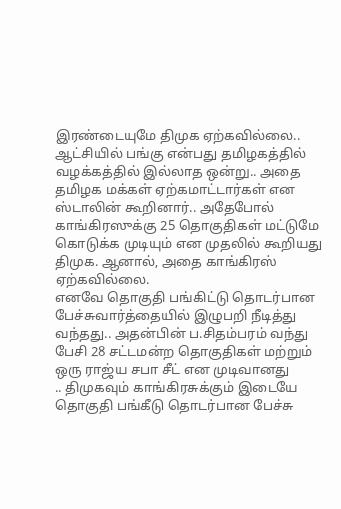இரண்டையுமே திமுக ஏற்கவில்லை.. ஆட்சியில் பங்கு என்பது தமிழகத்தில் வழக்கத்தில் இல்லாத ஒன்று.. அதை தமிழக மக்கள் ஏற்கமாட்டார்கள் என ஸ்டாலின் கூறினார்.. அதேபோல் காங்கிரஸுக்கு 25 தொகுதிகள் மட்டுமே கொடுக்க முடியும் என முதலில் கூறியது திமுக. ஆனால், அதை காங்கிரஸ் ஏற்கவில்லை.
எனவே தொகுதி பங்கிட்டு தொடர்பான பேச்சுவார்த்தையில் இழுபறி நீடித்து வந்தது.. அதன்பின் ப.சிதம்பரம் வந்து பேசி 28 சட்டமன்ற தொகுதிகள் மற்றும் ஒரு ராஜ்ய சபா சீட் என முடிவானது
.. திமுகவும் காங்கிரசுக்கும் இடையே தொகுதி பங்கீடு தொடர்பான பேச்சு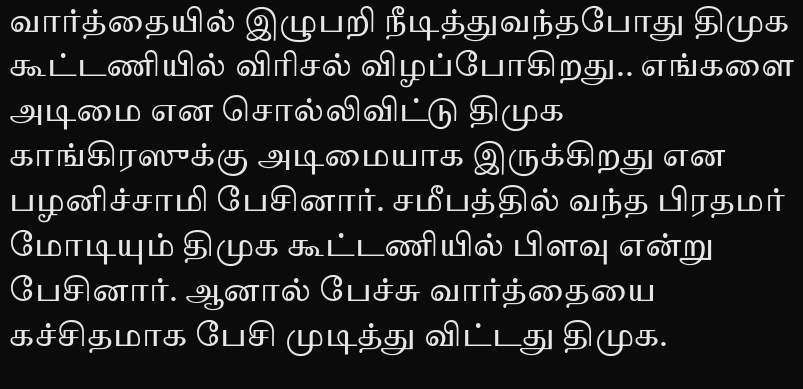வார்த்தையில் இழுபறி நீடித்துவந்தபோது திமுக கூட்டணியில் விரிசல் விழப்போகிறது.. எங்களை அடிமை என சொல்லிவிட்டு திமுக காங்கிரஸுக்கு அடிமையாக இருக்கிறது என பழனிச்சாமி பேசினார். சமீபத்தில் வந்த பிரதமர் மோடியும் திமுக கூட்டணியில் பிளவு என்று பேசினார். ஆனால் பேச்சு வார்த்தையை கச்சிதமாக பேசி முடித்து விட்டது திமுக.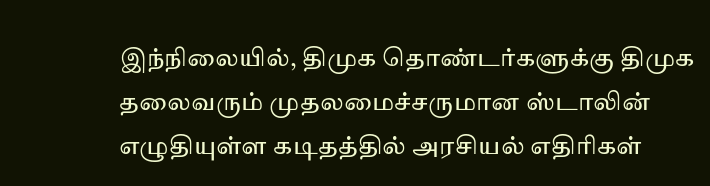இந்நிலையில், திமுக தொண்டர்களுக்கு திமுக தலைவரும் முதலமைச்சருமான ஸ்டாலின் எழுதியுள்ள கடிதத்தில் அரசியல் எதிரிகள்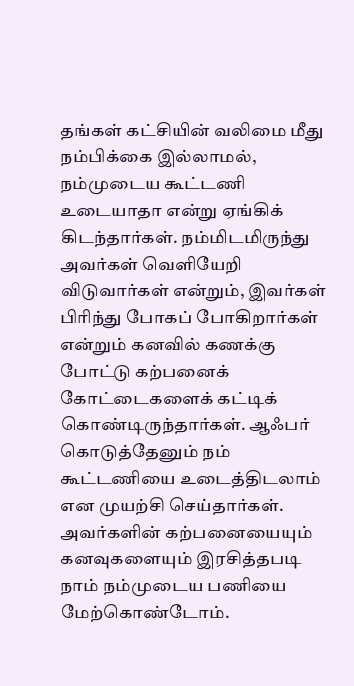தங்கள் கட்சியின் வலிமை மீது நம்பிக்கை இல்லாமல், நம்முடைய கூட்டணி உடையாதா என்று ஏங்கிக் கிடந்தார்கள். நம்மிடமிருந்து அவர்கள் வெளியேறி விடுவார்கள் என்றும், இவர்கள் பிரிந்து போகப் போகிறார்கள் என்றும் கனவில் கணக்கு போட்டு கற்பனைக் கோட்டைகளைக் கட்டிக் கொண்டிருந்தார்கள். ஆஃபர் கொடுத்தேனும் நம் கூட்டணியை உடைத்திடலாம் என முயற்சி செய்தார்கள். அவர்களின் கற்பனையையும் கனவுகளையும் இரசித்தபடி நாம் நம்முடைய பணியை மேற்கொண்டோம்.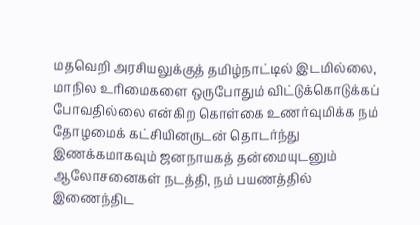மதவெறி அரசியலுக்குத் தமிழ்நாட்டில் இடமில்லை, மாநில உரிமைகளை ஒருபோதும் விட்டுக்கொடுக்கப் போவதில்லை என்கிற கொள்கை உணர்வுமிக்க நம் தோழமைக் கட்சியினருடன் தொடர்ந்து இணக்கமாகவும் ஜனநாயகத் தன்மையுடனும் ஆலோசனைகள் நடத்தி, நம் பயணத்தில் இணைந்திட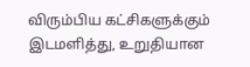விரும்பிய கட்சிகளுக்கும் இடமளித்து, உறுதியான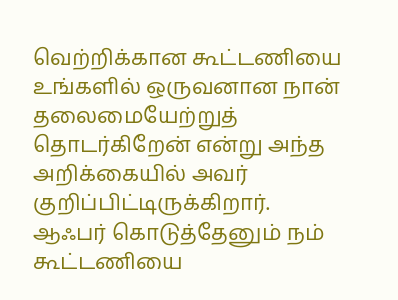வெற்றிக்கான கூட்டணியை உங்களில் ஒருவனான நான் தலைமையேற்றுத் தொடர்கிறேன் என்று அந்த அறிக்கையில் அவர் குறிப்பிட்டிருக்கிறார்.
ஆஃபர் கொடுத்தேனும் நம் கூட்டணியை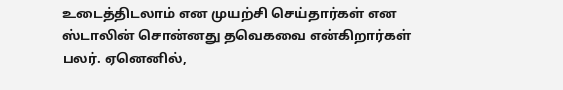உடைத்திடலாம் என முயற்சி செய்தார்கள் என ஸ்டாலின் சொன்னது தவெகவை என்கிறார்கள் பலர். ஏனெனில்,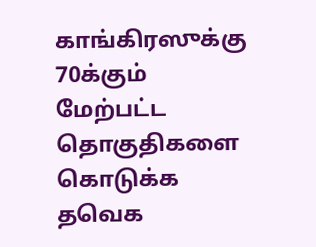காங்கிரஸுக்கு 70க்கும் மேற்பட்ட தொகுதிகளை கொடுக்க தவெக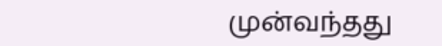முன்வந்தது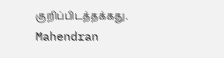குறிப்பிடத்தக்கது.
Mahendran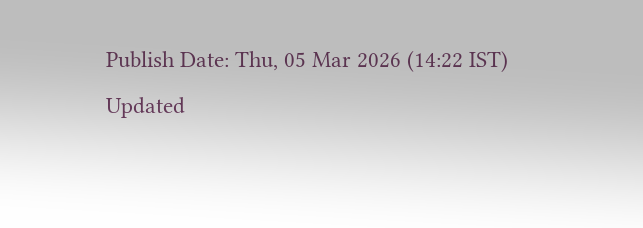Publish Date: Thu, 05 Mar 2026 (14:22 IST)
Updated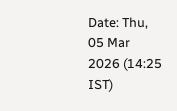Date: Thu, 05 Mar 2026 (14:25 IST)